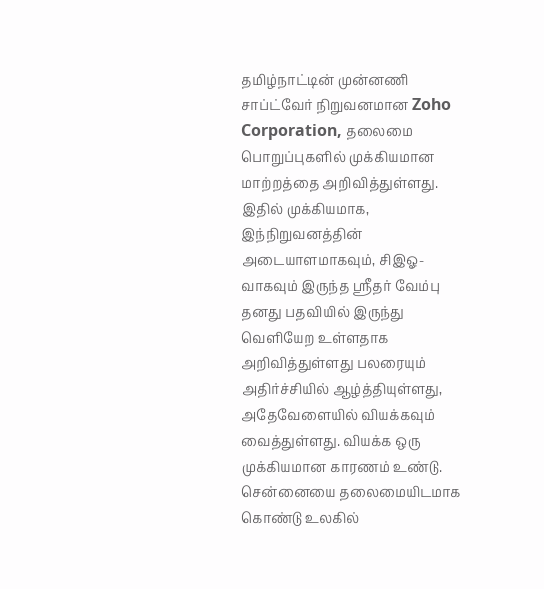தமிழ்நாட்டின் முன்னணி சாப்ட்வேர் நிறுவனமான Zoho Corporation, தலைமை பொறுப்புகளில் முக்கியமான மாற்றத்தை அறிவித்துள்ளது. இதில் முக்கியமாக, இந்நிறுவனத்தின் அடையாளமாகவும், சிஇஓ-வாகவும் இருந்த ஸ்ரீதர் வேம்பு தனது பதவியில் இருந்து வெளியேற உள்ளதாக அறிவித்துள்ளது பலரையும் அதிர்ச்சியில் ஆழ்த்தியுள்ளது, அதேவேளையில் வியக்கவும் வைத்துள்ளது. வியக்க ஒரு முக்கியமான காரணம் உண்டு.
சென்னையை தலைமையிடமாக கொண்டு உலகில்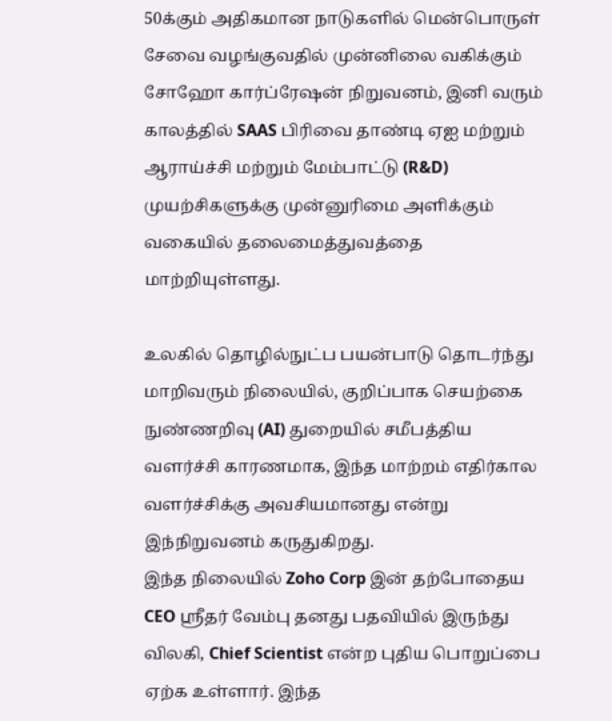50க்கும் அதிகமான நாடுகளில் மென்பொருள் சேவை வழங்குவதில் முன்னிலை வகிக்கும் சோஹோ கார்ப்ரேஷன் நிறுவனம், இனி வரும் காலத்தில் SAAS பிரிவை தாண்டி ஏஐ மற்றும் ஆராய்ச்சி மற்றும் மேம்பாட்டு (R&D) முயற்சிகளுக்கு முன்னுரிமை அளிக்கும் வகையில் தலைமைத்துவத்தை மாற்றியுள்ளது.

உலகில் தொழில்நுட்ப பயன்பாடு தொடர்ந்து மாறிவரும் நிலையில், குறிப்பாக செயற்கை நுண்ணறிவு (AI) துறையில் சமீபத்திய வளர்ச்சி காரணமாக, இந்த மாற்றம் எதிர்கால வளர்ச்சிக்கு அவசியமானது என்று இந்நிறுவனம் கருதுகிறது.
இந்த நிலையில் Zoho Corp இன் தற்போதைய CEO ஸ்ரீதர் வேம்பு தனது பதவியில் இருந்து விலகி, Chief Scientist என்ற புதிய பொறுப்பை ஏற்க உள்ளார். இந்த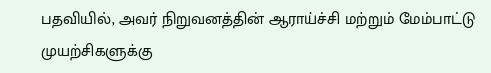பதவியில், அவர் நிறுவனத்தின் ஆராய்ச்சி மற்றும் மேம்பாட்டு முயற்சிகளுக்கு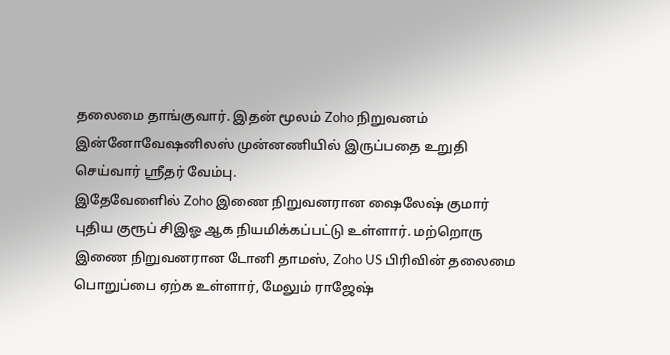தலைமை தாங்குவார். இதன் மூலம் Zoho நிறுவனம் இன்னோவேஷனிலஸ் முன்னணியில் இருப்பதை உறுதி செய்வார் ஸ்ரீதர் வேம்பு.
இதேவேளைில் Zoho இணை நிறுவனரான ஷைலேஷ் குமார் புதிய குரூப் சிஇஓ ஆக நியமிக்கப்பட்டு உள்ளார். மற்றொரு இணை நிறுவனரான டோனி தாமஸ், Zoho US பிரிவின் தலைமை பொறுப்பை ஏற்க உள்ளார், மேலும் ராஜேஷ்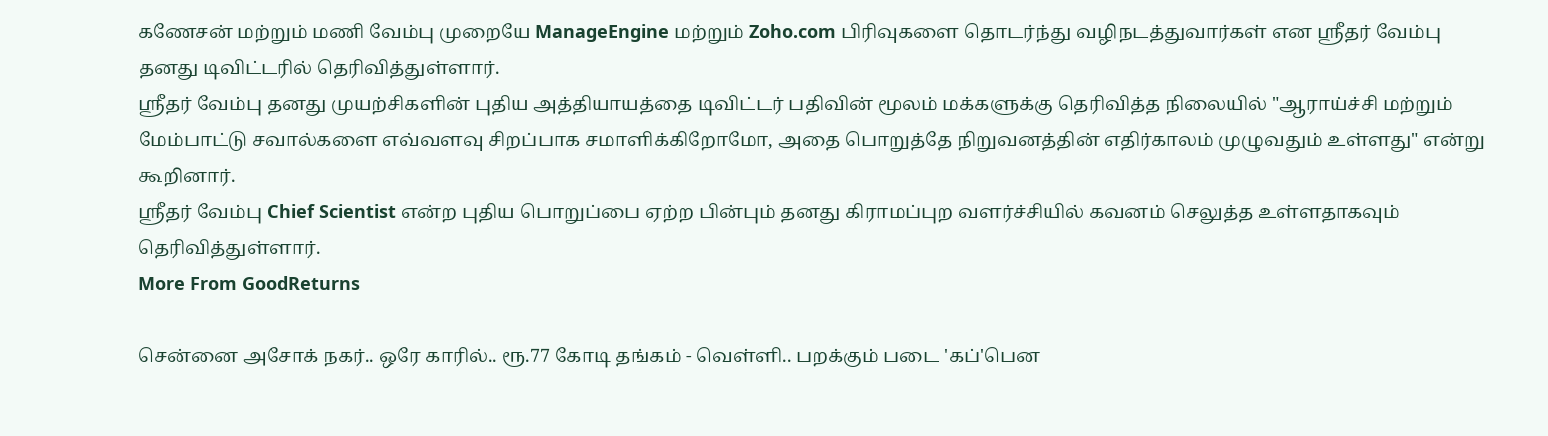கணேசன் மற்றும் மணி வேம்பு முறையே ManageEngine மற்றும் Zoho.com பிரிவுகளை தொடர்ந்து வழிநடத்துவார்கள் என ஸ்ரீதர் வேம்பு தனது டிவிட்டரில் தெரிவித்துள்ளார்.
ஸ்ரீதர் வேம்பு தனது முயற்சிகளின் புதிய அத்தியாயத்தை டிவிட்டர் பதிவின் மூலம் மக்களுக்கு தெரிவித்த நிலையில் "ஆராய்ச்சி மற்றும் மேம்பாட்டு சவால்களை எவ்வளவு சிறப்பாக சமாளிக்கிறோமோ, அதை பொறுத்தே நிறுவனத்தின் எதிர்காலம் முழுவதும் உள்ளது" என்று கூறினார்.
ஸ்ரீதர் வேம்பு Chief Scientist என்ற புதிய பொறுப்பை ஏற்ற பின்பும் தனது கிராமப்புற வளர்ச்சியில் கவனம் செலுத்த உள்ளதாகவும் தெரிவித்துள்ளார்.
More From GoodReturns

சென்னை அசோக் நகர்.. ஒரே காரில்.. ரூ.77 கோடி தங்கம் - வெள்ளி.. பறக்கும் படை 'கப்'பென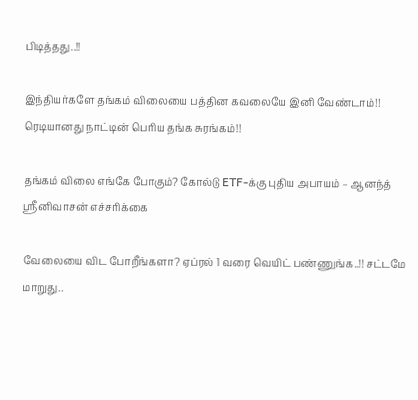பிடித்தது..!!

இந்தியர்களே தங்கம் விலையை பத்தின கவலையே இனி வேண்டாம்!! ரெடியானது நாட்டின் பெரிய தங்க சுரங்கம்!!

தங்கம் விலை எங்கே போகும்? கோல்டு ETF-க்கு புதிய அபாயம் – ஆனந்த் ஸ்ரீனிவாசன் எச்சரிக்கை

வேலையை விட போறீங்களா? ஏப்ரல் 1 வரை வெயிட் பண்ணுங்க..!! சட்டமே மாறுது..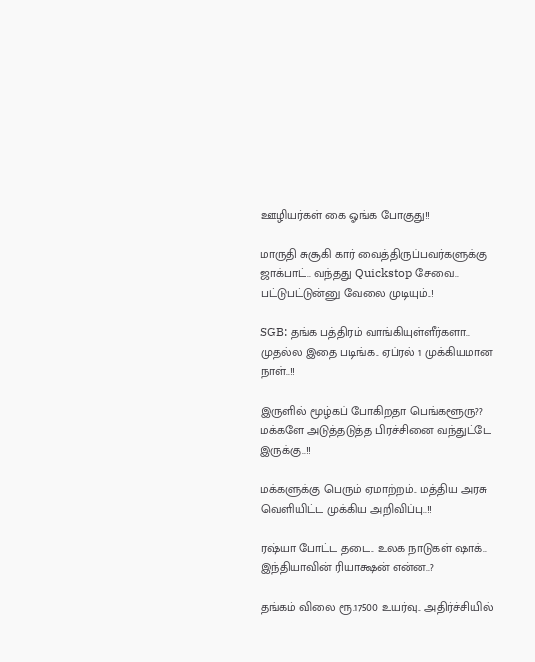ஊழியர்கள் கை ஓங்க போகுது!!

மாருதி சுசூகி கார் வைத்திருப்பவர்களுக்கு ஜாக்பாட்.. வந்தது Quickstop சேவை.. பட்டுபட்டுன்னு வேலை முடியும்..!

SGB: தங்க பத்திரம் வாங்கியுள்ளீர்களா.. முதல்ல இதை படிங்க.. ஏப்ரல் 1 முக்கியமான நாள்..!!

இருளில் மூழ்கப் போகிறதா பெங்களூரு?? மக்களே அடுத்தடுத்த பிரச்சினை வந்துட்டே இருக்கு..!!

மக்களுக்கு பெரும் ஏமாற்றம்.. மத்திய அரசு வெளியிட்ட முக்கிய அறிவிப்பு..!!

ரஷ்யா போட்ட தடை.. உலக நாடுகள் ஷாக்.. இந்தியாவின் ரியாக்ஷன் என்ன..?

தங்கம் விலை ரூ.17500 உயர்வு.. அதிர்ச்சியில்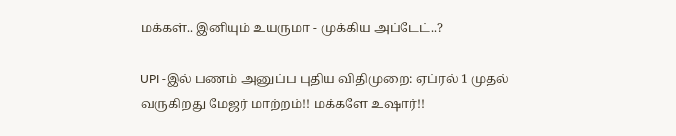மக்கள்.. இனியும் உயருமா - முக்கிய அப்டேட்..?

UPI -இல் பணம் அனுப்ப புதிய விதிமுறை: ஏப்ரல் 1 முதல் வருகிறது மேஜர் மாற்றம்!! மக்களே உஷார்!!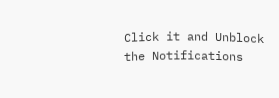Click it and Unblock the Notifications